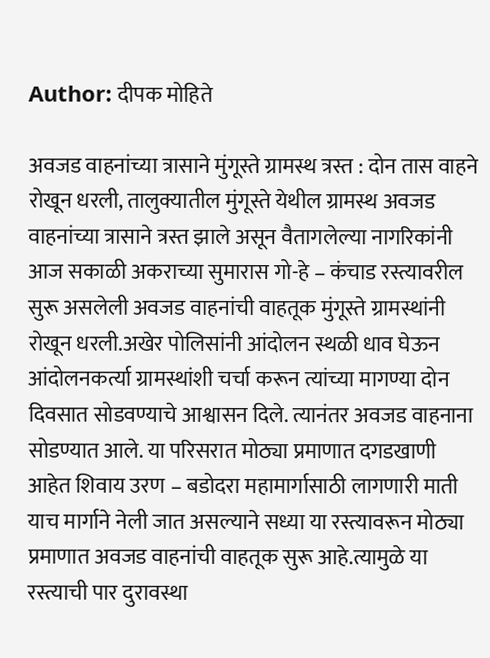Author: दीपक मोहिते

अवजड वाहनांच्या त्रासाने मुंगूस्ते ग्रामस्थ त्रस्त : दोन तास वाहने रोखून धरली, तालुक्यातील मुंगूस्ते येथील ग्रामस्थ अवजड वाहनांच्या त्रासाने त्रस्त झाले असून वैतागलेल्या नागरिकांनी आज सकाळी अकराच्या सुमारास गो-हे – कंचाड रस्त्यावरील सुरू असलेली अवजड वाहनांची वाहतूक मुंगूस्ते ग्रामस्थांनी रोखून धरली.अखेर पोलिसांनी आंदोलन स्थळी धाव घेऊन आंदोलनकर्त्या ग्रामस्थांशी चर्चा करून त्यांच्या मागण्या दोन दिवसात सोडवण्याचे आश्वासन दिले. त्यानंतर अवजड वाहनाना सोडण्यात आले. या परिसरात मोठ्या प्रमाणात दगडखाणी आहेत शिवाय उरण – बडोदरा महामार्गासाठी लागणारी माती याच मार्गाने नेली जात असल्याने सध्या या रस्त्यावरून मोठ्या प्रमाणात अवजड वाहनांची वाहतूक सुरू आहे.त्यामुळे या रस्त्याची पार दुरावस्था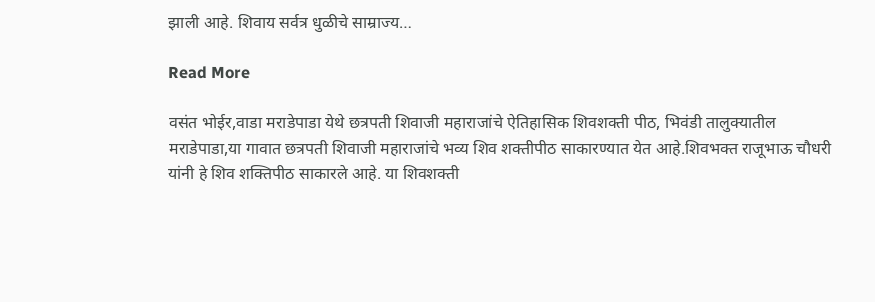झाली आहे. शिवाय सर्वत्र धुळीचे साम्राज्य…

Read More

वसंत भोईर,वाडा मराडेपाडा येथे छत्रपती शिवाजी महाराजांचे ऐतिहासिक शिवशक्ती पीठ, भिवंडी तालुक्यातील मराडेपाडा,या गावात छत्रपती शिवाजी महाराजांचे भव्य शिव शक्तीपीठ साकारण्यात येत आहे.शिवभक्त राजूभाऊ चौधरी यांनी हे शिव शक्तिपीठ साकारले आहे. या शिवशक्ती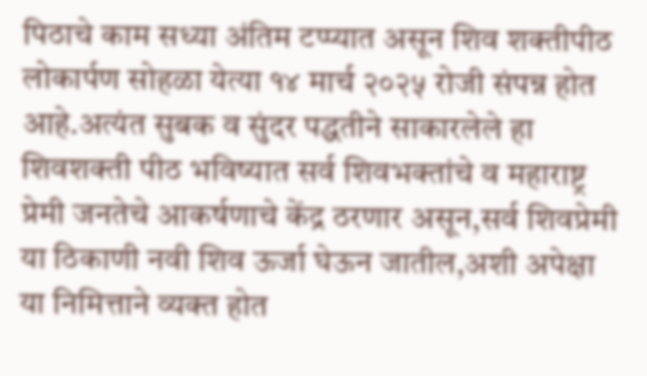पिठाचे काम सध्या अंतिम टप्प्यात असून शिव शक्तीपीठ लोकार्पण सोहळा येत्या १४ मार्च २०२५ रोजी संपन्न होत आहे.अत्यंत सुबक व सुंदर पद्धतीने साकारलेले हा शिवशक्ती पीठ भविष्यात सर्व शिवभक्तांचे व महाराष्ट्र प्रेमी जनतेचे आकर्षणाचे केंद्र ठरणार असून,सर्व शिवप्रेमी या ठिकाणी नवी शिव ऊर्जा घेऊन जातील,अशी अपेक्षा या निमित्ताने व्यक्त होत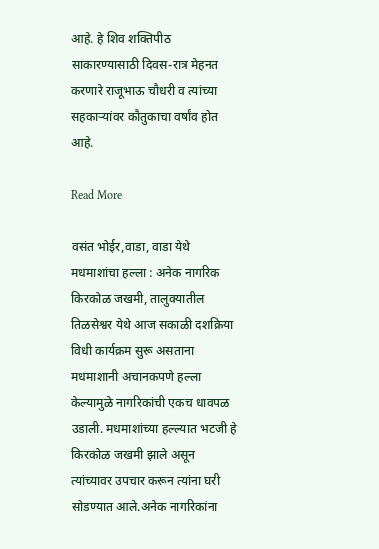आहे. हे शिव शक्तिपीठ साकारण्यासाठी दिवस-रात्र मेहनत करणारे राजूभाऊ चौधरी व त्यांच्या सहकाऱ्यांवर कौतुकाचा वर्षांव होत आहे.

Read More

वसंत भोईर,वाडा, वाडा येथे मधमाशांचा हल्ला : अनेक नागरिक किरकोळ जखमी, तालुक्यातील तिळसेश्वर येथे आज सकाळी दशक्रिया विधी कार्यक्रम सुरू असताना मधमाशानी अचानकपणे हल्ला केल्यामुळे नागरिकांची एकच धावपळ उडाली. मधमाशांच्या हल्ल्यात भटजी हे किरकोळ जखमी झाले असून त्यांच्यावर उपचार करून त्यांना घरी सोडण्यात आले.अनेक नागरिकांना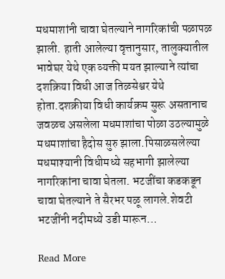मधमाशांनी चावा घेतल्याने नागरिकांची पळापळ झाली. हाती आलेल्या वृत्तानुसार, तालुक्यातील भावेघर येथे एक व्यक्ती मयत झाल्याने त्यांचा दशक्रिया विधी आज तिळसेश्वर येथे होता.दशक्रीया विधी कार्यक्रम सुरू असतानाच जवळच असलेला मधमाशांचा पोळा उठल्यामुळे मधमाशांचा हैदोस सुरु झाला.पिसाळसलेल्या मधमाश्यानी विधीमध्ये सहभागी झालेल्या नागरिकांना चावा घेतला. भटजींचा कडकडून चावा घेतल्याने ते सैरभर पळू लागले.शेवटी भटजींनी नदीमध्ये उडी मारून…

Read More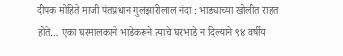दीपक मोहिते माजी पंतप्रधान गुलझारीलाल नंदा : भाड्याच्या खोलीत राहत होते… एका घरमालकाने भाडेकरूने त्याचे घरभाडे न दिल्याने ९४ वर्षीय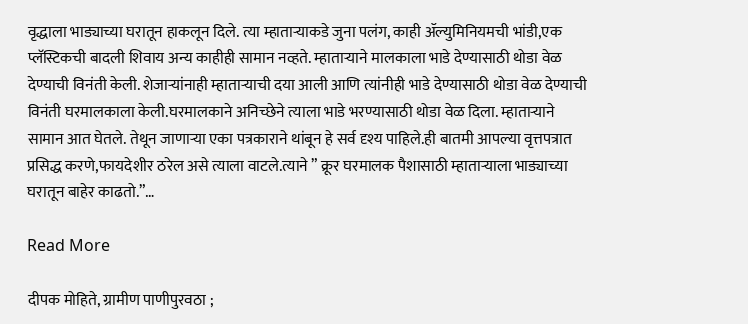वृद्धाला भाड्याच्या घरातून हाकलून दिले. त्या म्हातार्‍याकडे जुना पलंग, काही ॲल्युमिनियमची भांडी,एक प्लॅस्टिकची बादली शिवाय अन्य काहीही सामान नव्हते. म्हाताऱ्याने मालकाला भाडे देण्यासाठी थोडा वेळ देण्याची विनंती केली. शेजाऱ्यांनाही म्हातार्‍याची दया आली आणि त्यांनीही भाडे देण्यासाठी थोडा वेळ देण्याची विनंती घरमालकाला केली.घरमालकाने अनिच्छेने त्याला भाडे भरण्यासाठी थोडा वेळ दिला. म्हातार्‍याने सामान आत घेतले. तेथून जाणाऱ्या एका पत्रकाराने थांबून हे सर्व दृश्य पाहिले.ही बातमी आपल्या वृत्तपत्रात प्रसिद्ध करणे,फायदेशीर ठरेल असे त्याला वाटले.त्याने ” क्रूर घरमालक पैशासाठी म्हातार्‍याला भाड्याच्या घरातून बाहेर काढतो.”…

Read More

दीपक मोहिते, ग्रामीण पाणीपुरवठा ;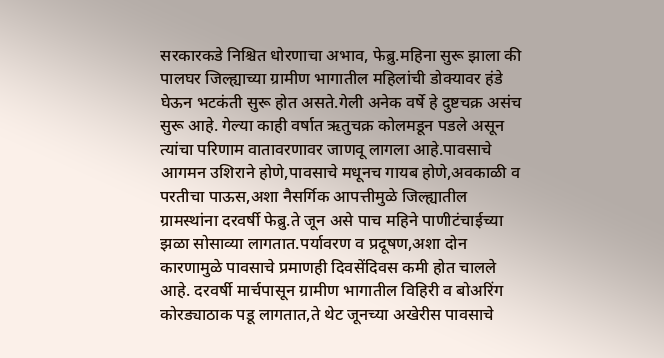सरकारकडे निश्चित धोरणाचा अभाव, फेब्रु.महिना सुरू झाला की पालघर जिल्ह्याच्या ग्रामीण भागातील महिलांची डोक्यावर हंडे घेऊन भटकंती सुरू होत असते.गेली अनेक वर्षे हे दुष्टचक्र असंच सुरू आहे. गेल्या काही वर्षात ऋतुचक्र कोलमडून पडले असून त्यांचा परिणाम वातावरणावर जाणवू लागला आहे.पावसाचे आगमन उशिराने होणे,पावसाचे मधूनच गायब होणे,अवकाळी व परतीचा पाऊस,अशा नैसर्गिक आपत्तीमुळे जिल्ह्यातील ग्रामस्थांना दरवर्षी फेब्रु.ते जून असे पाच महिने पाणीटंचाईच्या झळा सोसाव्या लागतात.पर्यावरण व प्रदूषण,अशा दोन कारणामुळे पावसाचे प्रमाणही दिवसेंदिवस कमी होत चालले आहे. दरवर्षी मार्चपासून ग्रामीण भागातील विहिरी व बोअरिंग कोरड्याठाक पडू लागतात,ते थेट जूनच्या अखेरीस पावसाचे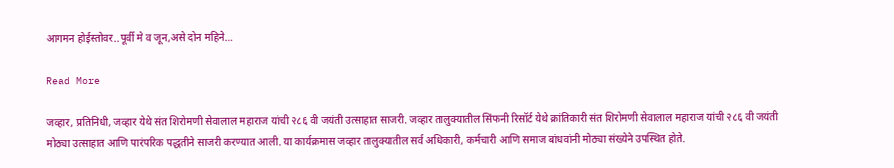आगमन होईस्तोवर..पूर्वी मे व जून,असे दोन महिने…

Read More

जव्हार, प्रतिनिधी, जव्हार येथे संत शिरोमणी सेवालाल महाराज यांची २८६ वी जयंती उत्साहात साजरी. जव्हार तालुक्यातील सिंफनी रिसॉर्ट येथे क्रांतिकारी संत शिरोमणी सेवालाल महाराज यांची २८६ वी जयंती मोठ्या उत्साहात आणि पारंपरिक पद्धतीने साजरी करण्यात आली. या कार्यक्रमास जव्हार तालुक्यातील सर्व अधिकारी, कर्मचारी आणि समाज बांधवांनी मोठ्या संख्येने उपस्थित होते.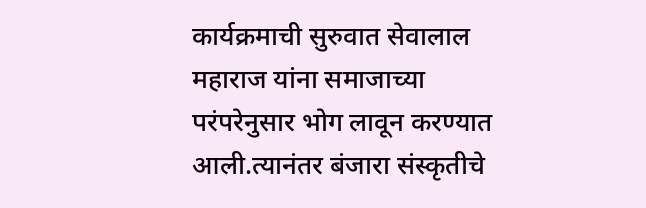कार्यक्रमाची सुरुवात सेवालाल महाराज यांना समाजाच्या परंपरेनुसार भोग लावून करण्यात आली.त्यानंतर बंजारा संस्कृतीचे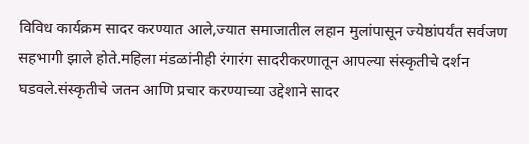विविध कार्यक्रम सादर करण्यात आले,ज्यात समाजातील लहान मुलांपासून ज्येष्ठांपर्यंत सर्वजण सहभागी झाले होते.महिला मंडळांनीही रंगारंग सादरीकरणातून आपल्या संस्कृतीचे दर्शन घडवले.संस्कृतीचे जतन आणि प्रचार करण्याच्या उद्देशाने सादर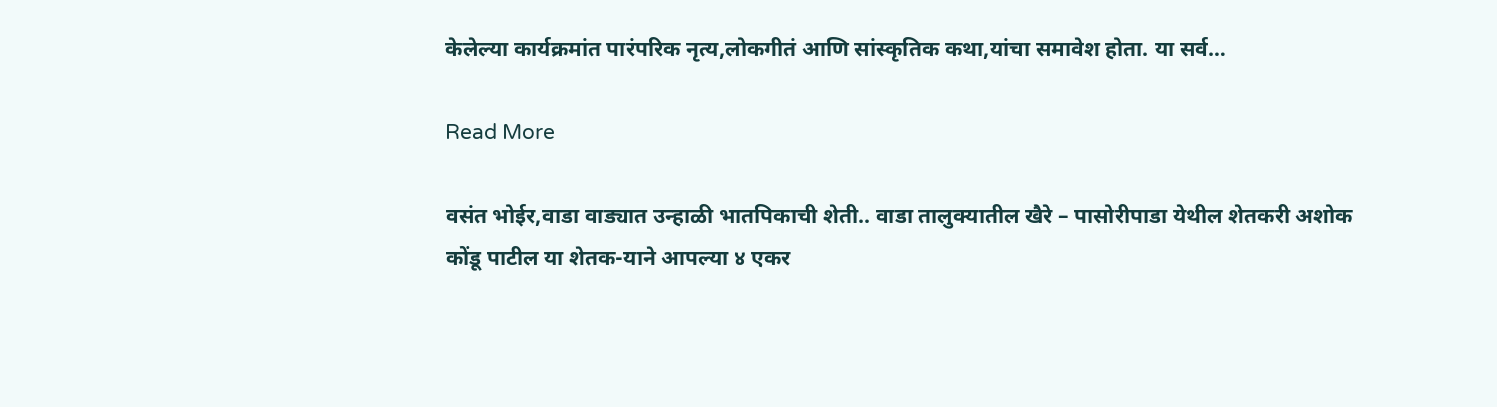केलेल्या कार्यक्रमांत पारंपरिक नृत्य,लोकगीतं आणि सांस्कृतिक कथा,यांचा समावेश होता. या सर्व…

Read More

वसंत भोईर,वाडा वाड्यात उन्हाळी भातपिकाची शेती.. वाडा तालुक्यातील खैरे – पासोरीपाडा येथील शेतकरी अशोक कोंडू पाटील या शेतक-याने आपल्या ४ एकर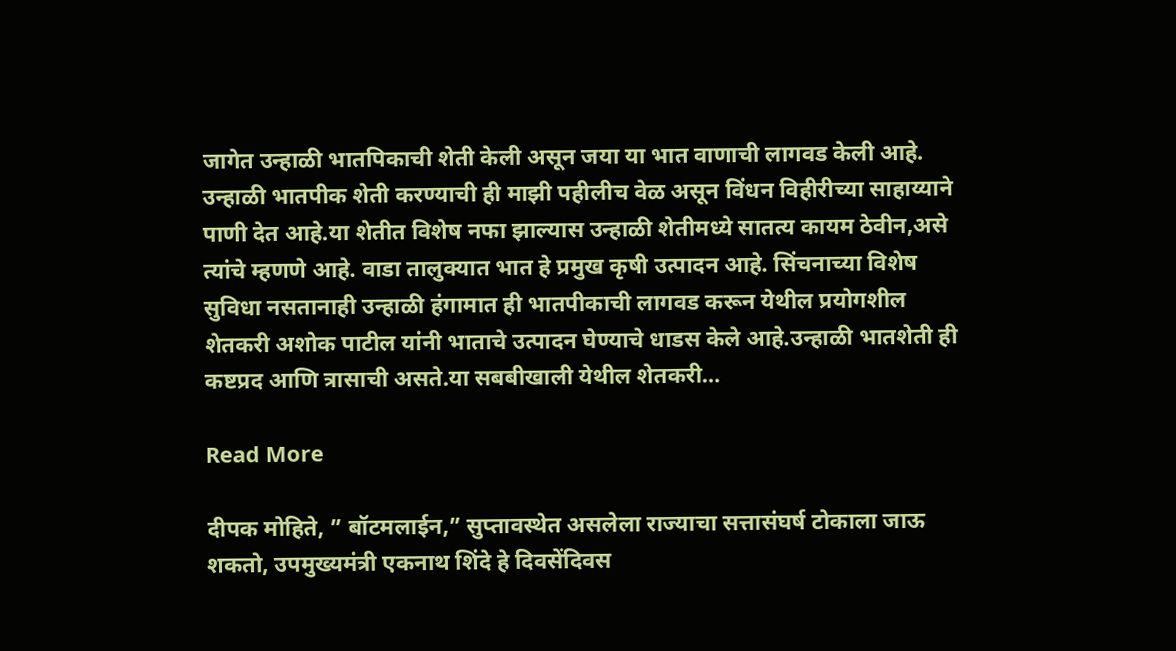जागेत उन्हाळी भातपिकाची शेती केली असून जया या भात वाणाची लागवड केली आहे. उन्हाळी भातपीक शेती करण्याची ही माझी पहीलीच वेळ असून विंधन विहीरीच्या साहाय्याने पाणी देत आहे.या शेतीत विशेष नफा झाल्यास उन्हाळी शेतीमध्ये सातत्य कायम ठेवीन,असे त्यांचे म्हणणे आहे. वाडा तालुक्यात भात हे प्रमुख कृषी उत्पादन आहे. सिंचनाच्या विशेष सुविधा नसतानाही उन्हाळी हंगामात ही भातपीकाची लागवड करून येथील प्रयोगशील शेतकरी अशोक पाटील यांनी भाताचे उत्पादन घेण्याचे धाडस केले आहे.उन्हाळी भातशेती ही कष्टप्रद आणि त्रासाची असते.या सबबीखाली येथील शेतकरी…

Read More

दीपक मोहिते, ” बॉटमलाईन,” सुप्तावस्थेत असलेला राज्याचा सत्तासंघर्ष टोकाला जाऊ शकतो, उपमुख्यमंत्री एकनाथ शिंदे हे दिवसेंदिवस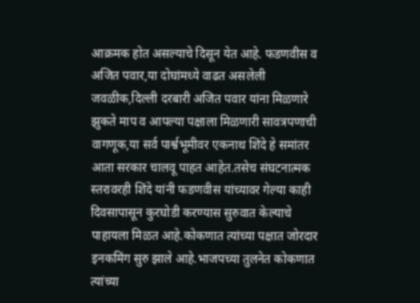आक्रमक होत असल्याचे दिसून येत आहे. फडणवीस व अजित पवार,या दोघांमध्ये वाढत असलेली जवळीक,दिल्ली दरबारी अजित पवार यांना मिळणारे झुकते माप व आपल्या पक्षाला मिळणारी सावत्रपणाची वागणूक,या सर्व पार्श्वभूमीवर एकनाथ शिंदे हे समांतर आता सरकार चालवू पाहत आहेत.तसेच संघटनात्मक स्तरावरही शिंदे यांनी फडणवीस यांच्यावर गेल्या काही दिवसापासून कुरघोडी करण्यास सुरुवात केल्याचे पाहायला मिळत आहे.कोकणात त्यांच्या पक्षात जोरदार इनकमिंग सुरु झाले आहे.भाजपच्या तुलनेत कोकणात त्यांच्या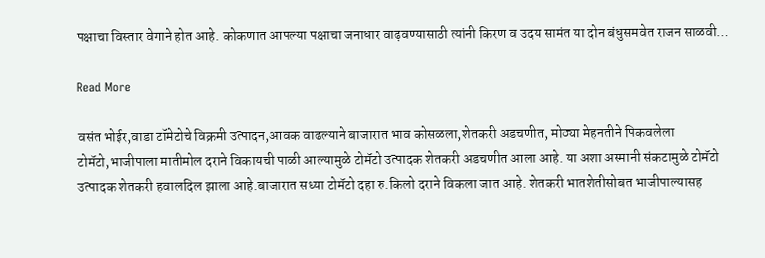पक्षाचा विस्तार वेगाने होत आहे. कोकणात आपल्या पक्षाचा जनाधार वाढ़वण्यासाठी त्यांनी किरण व उदय सामंत या दोन बंधुसमवेत राजन साळवी…

Read More

वसंत भोईर,वाडा टॉमेटोचे विक्रमी उत्पादन,आवक वाढल्याने बाजारात भाव कोसळला,शेतकरी अडचणीत, मोठ्या मेहनतीने पिकवलेला टोमॅटो,भाजीपाला मातीमोल दराने विकायची पाळी आल्यामुळे टोमॅटो उत्पादक शेतकरी अडचणीत आला आहे. या अशा अस्मानी संकटामुळे टोमॅटो उत्पादक शेतकरी हवालदिल झाला आहे.बाजारात सध्या टोमॅटो दहा रु.किलो दराने विकला जात आहे. शेतकरी भातशेतीसोबत भाजीपाल्यासह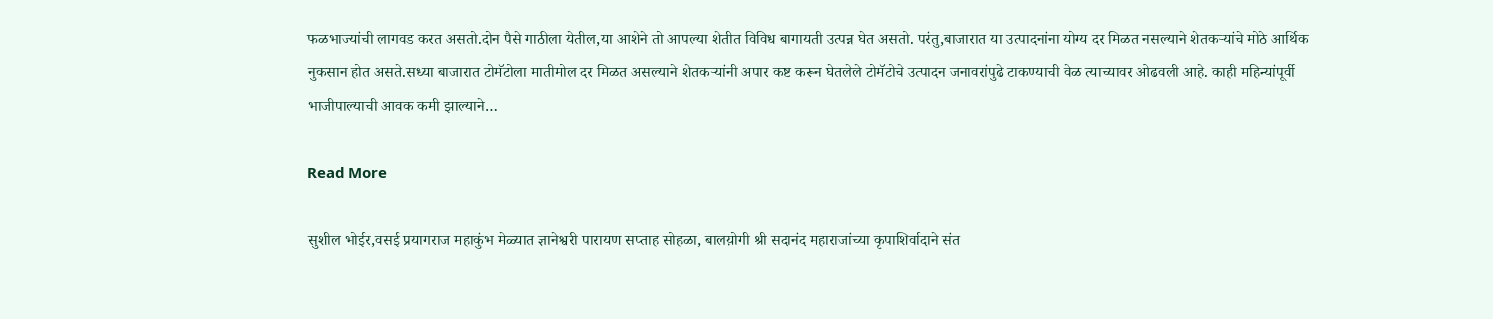फळभाज्यांची लागवड करत असतो.दोन पैसे गाठीला येतील,या आशेने तो आपल्या शेतीत विविध बागायती उत्पन्न घेत असतो. परंतु,बाजारात या उत्पादनांना योग्य दर मिळत नसल्याने शेतकऱ्यांचे मोठे आर्थिक नुकसान होत असते.सध्या बाजारात टोमॅटोला मातीमोल दर मिळत असल्याने शेतकऱ्यांनी अपार कष्ट करून घेतलेले टोमॅटोचे उत्पादन जनावरांपुढे टाकण्याची वेळ त्याच्यावर ओढवली आहे. काही महिन्यांपूर्वी भाजीपाल्याची आवक कमी झाल्याने…

Read More

सुशील भोईर,वसई प्रयागराज महाकुंभ मेळ्यात ज्ञानेश्वरी पारायण सप्ताह सोहळा, बालय़ोगी श्री सदानंद महाराजांच्या कृपाशिर्वादाने संत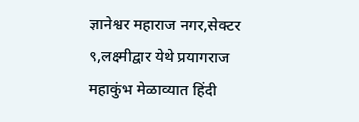ज्ञानेश्वर महाराज नगर,सेक्टर ९,लक्ष्मीद्वार येथे प्रयागराज महाकुंभ मेळाव्यात हिंदी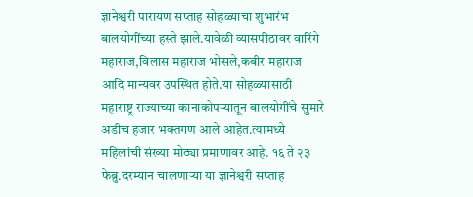ज्ञानेश्वरी पारायण सप्ताह सोहळ्याचा शुभारंभ बालयोगींच्या हस्ते झाले.यावेळी व्यासपीठावर वारिंगे महाराज,विलास महाराज भोसले,कबीर महाराज आदि मान्यवर उपस्थित होते.या सोहळ्यासाठी महाराष्ट्र राज्याच्या कानाकोपऱ्यातून बालयोगींचे सुमारे अडीच हजार भक्तगण आले आहेत.त्यामध्ये महिलांची संख्या मोठ्या प्रमाणावर आहे. १६ ते २३ फेब्रु.दरम्यान चालणाऱ्या या ज्ञानेश्वरी सप्ताह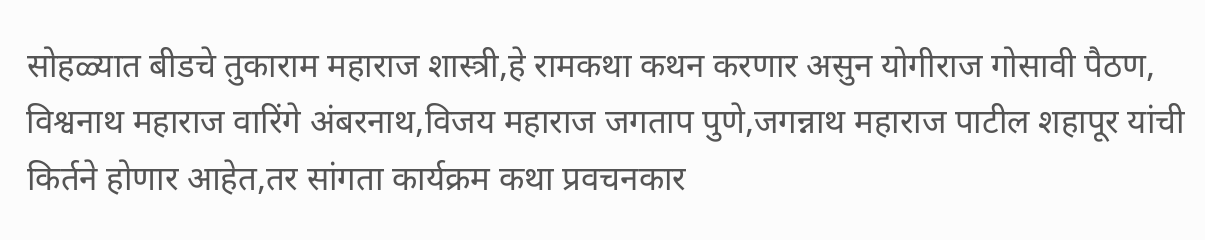सोहळ्यात बीडचे तुकाराम महाराज शास्त्री,हे रामकथा कथन करणार असुन योगीराज गोसावी पैठण, विश्वनाथ महाराज वारिंगे‌ अंबरनाथ,विजय महाराज जगताप पुणे,जगन्नाथ महाराज पाटील शहापूर यांची किर्तने होणार आहेत,तर सांगता कार्यक्रम कथा प्रवचनकार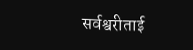सर्वश्वरीताई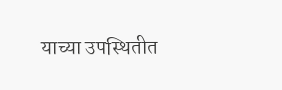याच्या उपस्थितीत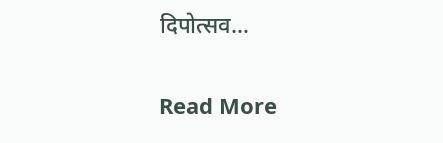दिपोत्सव…

Read More